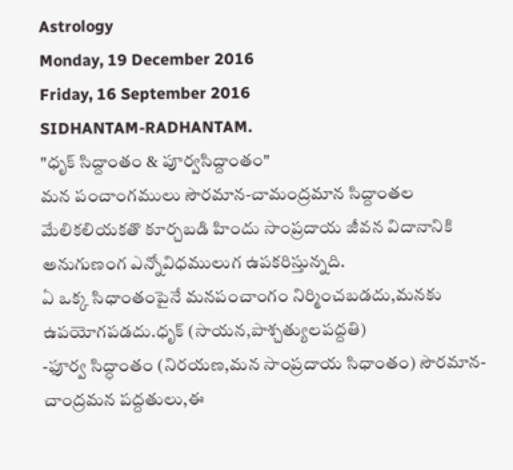Astrology
Monday, 19 December 2016
Friday, 16 September 2016
SIDHANTAM-RADHANTAM.
"ధృక్ సిద్దాంతం & పూర్వసిద్దాంతం"
మన పంచాంగములు సౌరమాన-చామంద్రమాన సిద్దాంతల మేలికలియకతొ కూర్చబడి హిందు సాంప్రదాయ జీవన విదానానికి అనుగుణంగ ఎన్నోవిధములుగ ఉపకరిస్తున్నది.
ఏ ఒక్క సిధాంతంపైనే మనపంచాంగం నిర్మించబడదు,మనకు ఉపయోగపడదు.ధృక్ (సాయన,పాశ్చత్యులపద్దతి)
-ఫూర్వ సిద్ధాంతం (నిరయణ,మన సాంప్రదాయ సిధాంతం) సౌరమాన-చాంద్రమన పద్దతులు,ఈ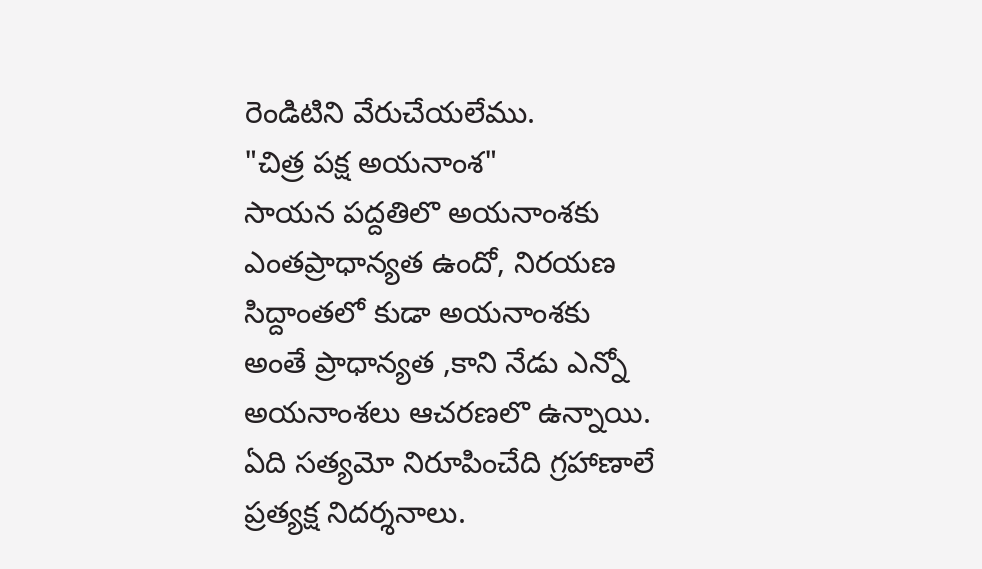రెండిటిని వేరుచేయలేము.
"చిత్ర పక్ష అయనాంశ"
సాయన పద్దతిలొ అయనాంశకు ఎంతప్రాధాన్యత ఉందో, నిరయణ సిద్దాంతలో కుడా అయనాంశకు అంతే ప్రాధాన్యత ,కాని నేడు ఎన్నో అయనాంశలు ఆచరణలొ ఉన్నాయి.
ఏది సత్యమో నిరూపించేది గ్రహాణాలే ప్రత్యక్ష నిదర్శనాలు.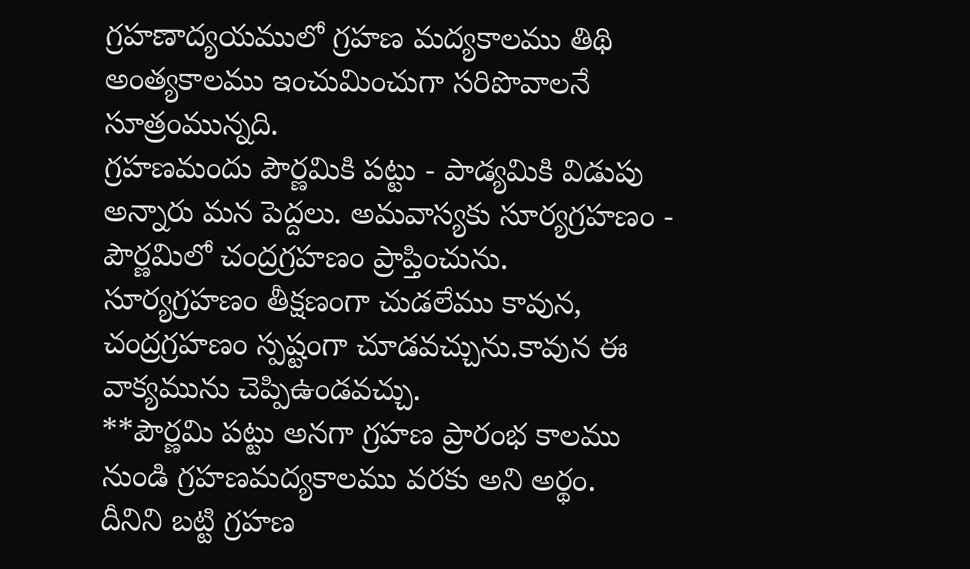గ్రహణాద్యయములో గ్రహణ మద్యకాలము తిథి అంత్యకాలము ఇంచుమించుగా సరిపొవాలనే సూత్రంమున్నది.
గ్రహణమందు పౌర్ణమికి పట్టు - పాడ్యమికి విడుపు అన్నారు మన పెద్దలు. అమవాస్యకు సూర్యగ్రహణం - పౌర్ణమిలో చంద్రగ్రహణం ప్రాప్తించును.
సూర్యగ్రహణం తీక్షణంగా చుడలేము కావున, చంద్రగ్రహణం స్పష్టంగా చూడవచ్చును.కావున ఈ వాక్యమును చెప్పిఉండవచ్చు.
**పౌర్ణమి పట్టు అనగా గ్రహణ ప్రారంభ కాలము నుండి గ్రహణమద్యకాలము వరకు అని అర్థం.
దీనిని బట్టి గ్రహణ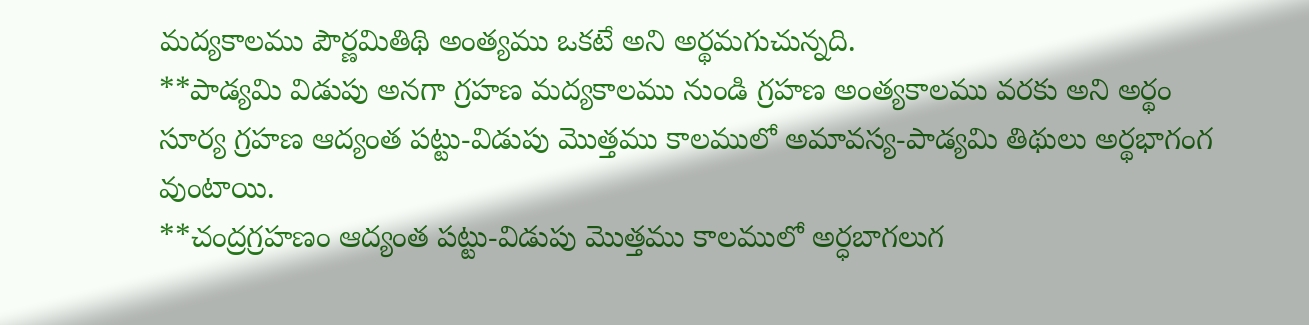మద్యకాలము పౌర్ణమితిథి అంత్యము ఒకటే అని అర్థమగుచున్నది.
**పాడ్యమి విడుపు అనగా గ్రహణ మద్యకాలము నుండి గ్రహణ అంత్యకాలము వరకు అని అర్థం
సూర్య గ్రహణ ఆద్యంత పట్టు-విడుపు మొత్తము కాలములో అమావస్య-పాడ్యమి తిథులు అర్థభాగంగ వుంటాయి.
**చంద్రగ్రహణం ఆద్యంత పట్టు-విడుపు మొత్తము కాలములో అర్ధబాగలుగ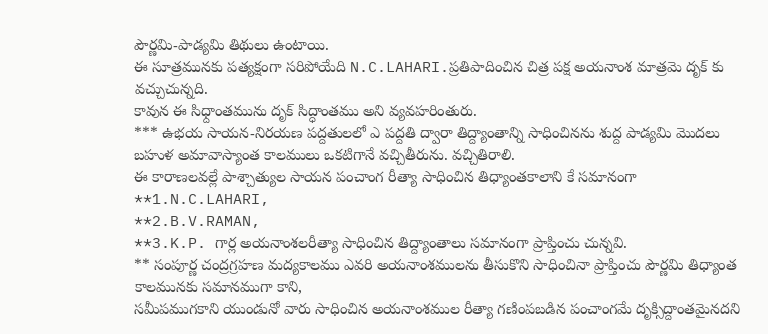పౌర్ణమి-పాడ్యమి తిథులు ఉంటాయి.
ఈ సూత్రమునకు పత్యక్షంగా సరిపోయేది N.C.LAHARI.ప్రతిపాదించిన చిత్ర పక్ష అయనాంశ మాత్రమె దృక్ కు వచ్చుచున్నది.
కావున ఈ సిధ్దాంతమును దృక్ సిద్ధాంతము అని వ్యవహరింతురు.
*** ఉభయ సాయన-నిరయణ పద్దతులలో ఎ పద్దతి ద్వారా తిద్ద్యాంతాన్ని సాధించినను శుద్ద పాడ్యమి మొదలు బహుళ అమావాస్యాంత కాలములు ఒకటిగానే వచ్చితీరును. వచ్చితిరాలి.
ఈ కారాణలవల్లే పాశ్చాత్యుల సాయన పంచాంగ రీత్యా సాధించిన తిధ్యాంతకాలాని కే సమానంగా
**1.N.C.LAHARI,
**2.B.V.RAMAN,
**3.K.P. గార్ల అయనాంశలరీత్యా సాధించిన తిద్ద్యాంతాలు సమానంగా ప్రాప్తించు చున్నవి.
** సంపూర్ణ చంద్రగ్రహణ మద్యకాలము ఎవరి అయనాంశములను తీసుకొని సాధించినా ప్రాప్తించు పౌర్ణమి తిధ్యాంత కాలమునకు సమానముగా కాని,
సమీపముగకాని యుండునో వారు సాధించిన అయనాంశముల రీత్యా గణింపబడిన పంచాంగమే దృక్సిద్దాంతమైనదని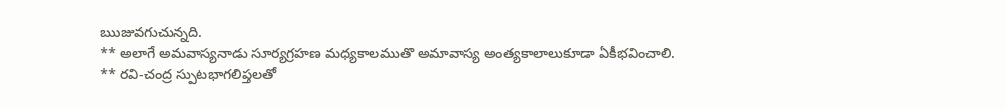ఋజువగుచున్నది.
** అలాగే అమవాస్యనాడు సూర్యగ్రహణ మధ్యకాలముతొ అమావాస్య అంత్యకాలాలుకూడా ఏకీభవించాలి.
** రవి-చంద్ర స్పుటభాగలిప్తలతో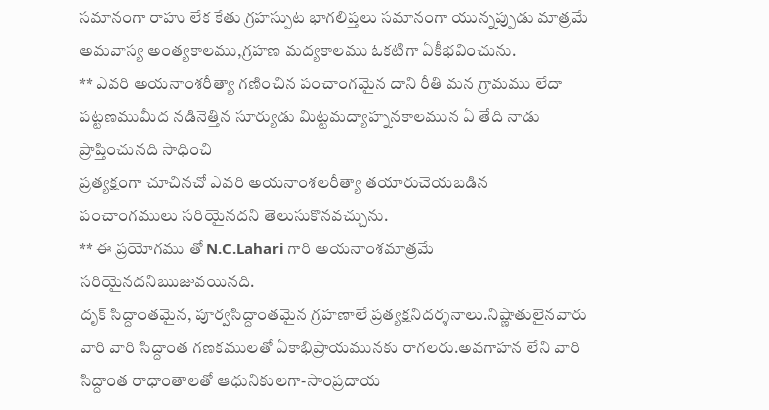సమానంగా రాహు లేక కేతు గ్రహస్పుట భాగలిప్తలు సమానంగా యున్నప్పుడు మాత్రమే అమవాస్య అంత్యకాలము,గ్రహణ మద్యకాలము ఓకటిగా ఏకీభవించును.
** ఎవరి అయనాంశరీత్యా గణించిన పంచాంగమైన దాని రీతి మన గ్రామము లేదా పట్టణముమీద నడినెత్తిన సూర్యుడు మిట్టమద్యాహ్ననకాలమున ఏ తేది నాడు ప్రాప్తించునది సాధించి
ప్రత్యక్షంగా చూచినచో ఎవరి అయనాంశలరీత్యా తయారుచెయబడిన పంచాంగములు సరియైనదని తెలుసుకొనవచ్చును.
** ఈ ప్రయోగము తో N.C.Lahari గారి అయనాంశమాత్రమే సరియైనదనిఋజువయినది.
దృక్ సిద్దాంతమైన, పూర్వసిద్దాంతమైన గ్రహణాలే ప్రత్యక్షనిదర్శనాలు.నిష్ణాతులైనవారు వారి వారి సిద్దాంత గణకములతో ఏకాభిప్రాయమునకు రాగలరు.అవగాహన లేని వారి
సిద్దాంత రాధాంతాలతో ఆధునికులగా-సాంప్రదాయ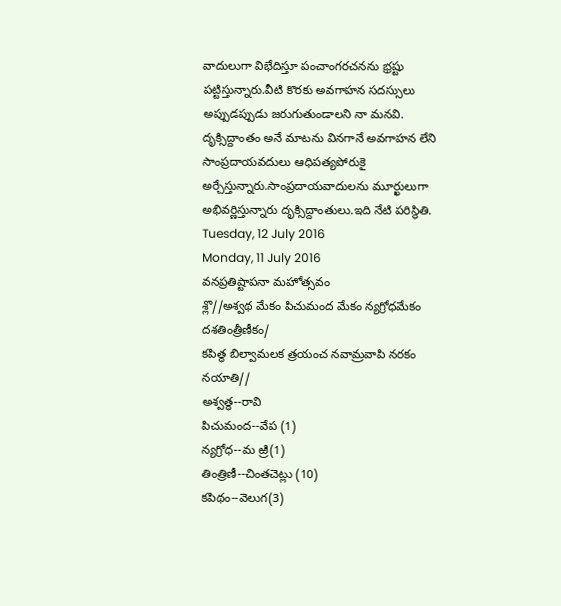వాదులుగా విభేదిస్తూ పంచాంగరచనను భ్రష్టు పట్టిస్తున్నారు.వీటి కొరకు అవగాహన సదస్సులు అప్పుడప్పుడు జరుగుతుండాలని నా మనవి.
దృక్సిద్దాంతం అనే మాటను వినగానే అవగాహన లేని సాంప్రదాయవదులు ఆధిపత్యపోరుకై అర్చేస్తున్నారు.సాంప్రదాయవాదులను మూర్ఖులుగా అభివర్ణిస్తున్నారు దృక్సిద్దాంతులు.ఇది నేటి పరిస్థితి.
Tuesday, 12 July 2016
Monday, 11 July 2016
వనప్రతిష్టాపనా మహోత్సవం
శ్లొ//అశ్వథ మేకం పిచుమంద మేకం న్యగ్రోధమేకం దశతింత్రీణీకం/
కపిత్థ బిల్వామలక త్రయంచ నవామ్రవాపి నరకం నయాతి//
అశ్వత్థ--రావి
పిచుమంద--వేప (1)
న్యగ్రోధ--మ ఱ్రి(1)
తింత్రిణీ--చింతచెట్లు (10)
కపిథం--వెలుగ(3)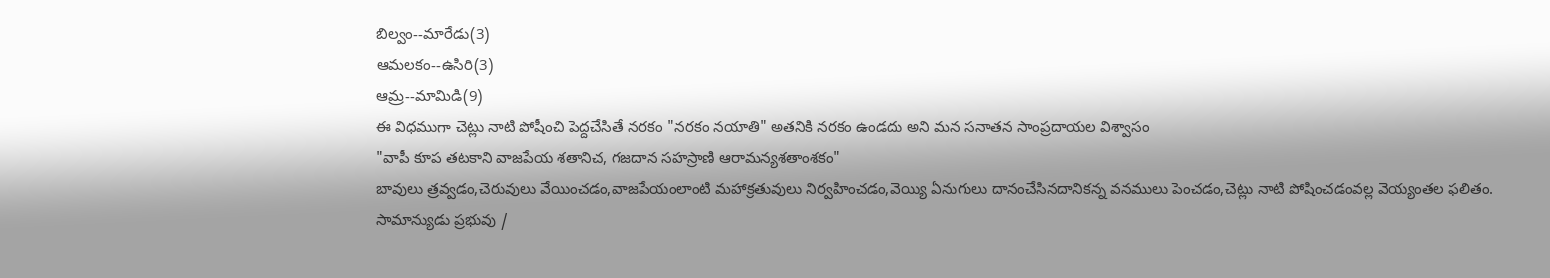బిల్వం--మారేడు(3)
ఆమలకం--ఉసిరి(3)
ఆమ్ర--మామిడి(9)
ఈ విధముగా చెట్లు నాటి పోషీంచి పెద్దచేసితే నరకం "నరకం నయాతి" అతనికి నరకం ఉండదు అని మన సనాతన సాంప్రదాయల విశ్వాసం
"వాపీ కూప తటకాని వాజపేయ శతానిచ, గజదాన సహస్రాణి ఆరామన్యశతాంశకం"
బావులు త్రవ్వడం,చెరువులు వేయించడం,వాజపేయంలాంటి మహాక్రతువులు నిర్వహించడం,వెయ్యి ఏనుగులు దానంచేసినదానికన్న వనములు పెంచడం,చెట్లు నాటి పోషించడంవల్ల వెయ్యంతల ఫలితం.
సామాన్యుడు ప్రభువు /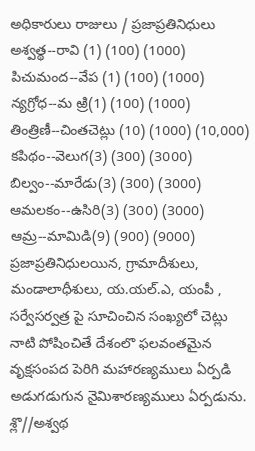అధికారులు రాజులు / ప్రజాప్రతినిధులు
అశ్వత్థ--రావి (1) (100) (1000)
పిచుమంద--వేప (1) (100) (1000)
న్యగ్రోధ--మ ఱ్రి(1) (100) (1000)
తింత్రిణీ--చింతచెట్లు (10) (1000) (10,000)
కపిథం--వెలుగ(3) (300) (3000)
బిల్వం--మారేడు(3) (300) (3000)
ఆమలకం--ఉసిరి(3) (300) (3000)
ఆమ్ర--మామిడి(9) (900) (9000)
ప్రజాప్రతినిధులయిన, గ్రామాదీశులు, మండాలాధీశులు, య.యల్.ఎ, యంపీ , సర్వేసర్వత్ర పై సూచించిన సంఖ్యలో చెట్లు నాటి పోషించితే దేశంలొ ఫలవంతమైన వృక్షసంపద పెరిగి మహారణ్యములు ఏర్పడి అడుగడుగున నైమిశారణ్యములు ఏర్పడును.
శ్లొ//అశ్వథ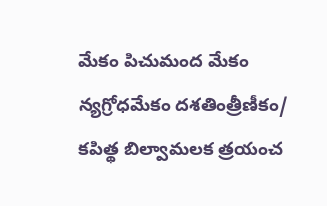మేకం పిచుమంద మేకం న్యగ్రోధమేకం దశతింత్రీణీకం/
కపిత్థ బిల్వామలక త్రయంచ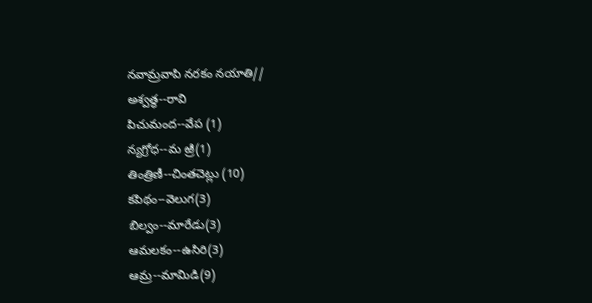నవామ్రవాపి నరకం నయాతి//
అశ్వత్థ--రావి
పిచుమంద--వేప (1)
న్యగ్రోధ--మ ఱ్రి(1)
తింత్రిణీ--చింతచెట్లు (10)
కపిథం--వెలుగ(3)
బిల్వం--మారేడు(3)
ఆమలకం--ఉసిరి(3)
ఆమ్ర--మామిడి(9)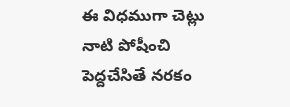ఈ విధముగా చెట్లు నాటి పోషీంచి పెద్దచేసితే నరకం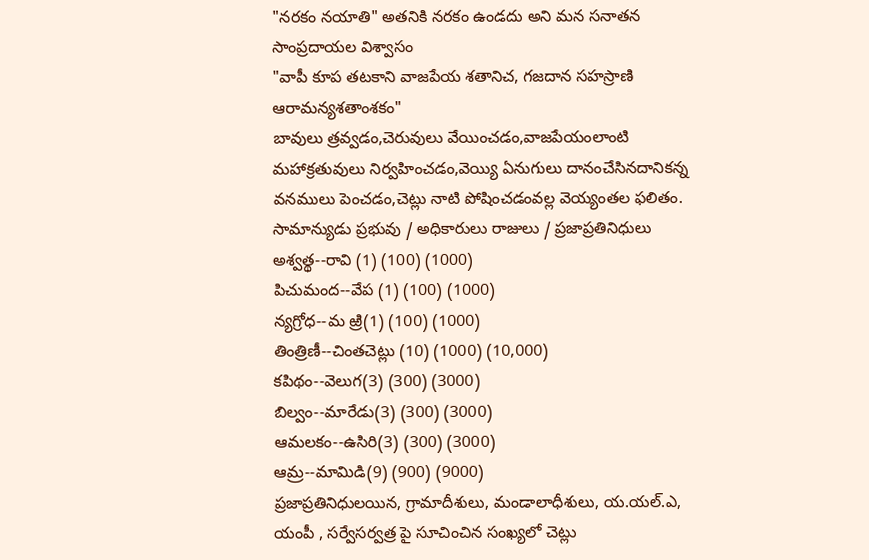"నరకం నయాతి" అతనికి నరకం ఉండదు అని మన సనాతన సాంప్రదాయల విశ్వాసం
"వాపీ కూప తటకాని వాజపేయ శతానిచ, గజదాన సహస్రాణి ఆరామన్యశతాంశకం"
బావులు త్రవ్వడం,చెరువులు వేయించడం,వాజపేయంలాంటి మహాక్రతువులు నిర్వహించడం,వెయ్యి ఏనుగులు దానంచేసినదానికన్న వనములు పెంచడం,చెట్లు నాటి పోషించడంవల్ల వెయ్యంతల ఫలితం.
సామాన్యుడు ప్రభువు / అధికారులు రాజులు / ప్రజాప్రతినిధులు
అశ్వత్థ--రావి (1) (100) (1000)
పిచుమంద--వేప (1) (100) (1000)
న్యగ్రోధ--మ ఱ్రి(1) (100) (1000)
తింత్రిణీ--చింతచెట్లు (10) (1000) (10,000)
కపిథం--వెలుగ(3) (300) (3000)
బిల్వం--మారేడు(3) (300) (3000)
ఆమలకం--ఉసిరి(3) (300) (3000)
ఆమ్ర--మామిడి(9) (900) (9000)
ప్రజాప్రతినిధులయిన, గ్రామాదీశులు, మండాలాధీశులు, య.యల్.ఎ, యంపీ , సర్వేసర్వత్ర పై సూచించిన సంఖ్యలో చెట్లు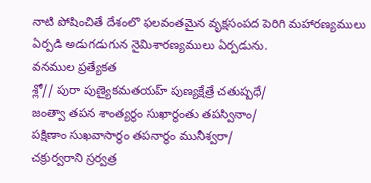నాటి పోషించితే దేశంలొ ఫలవంతమైన వృక్షసంపద పెరిగి మహారణ్యములు ఏర్పడి అడుగడుగున నైమిశారణ్యములు ఏర్పడును.
వనముల ప్రత్యేకత
శ్లో// పురా పుణ్యైకమతయహ్ పుణ్యక్షేత్రే చతుష్పధే/
జంత్వా తపన శాంత్యర్థం సుఖార్థంతు తపస్వినాం/
పక్షిణాం సుఖవాసార్థం తపనార్థం మునీశ్వరా/
చక్రుర్వరాని స్రర్వత్ర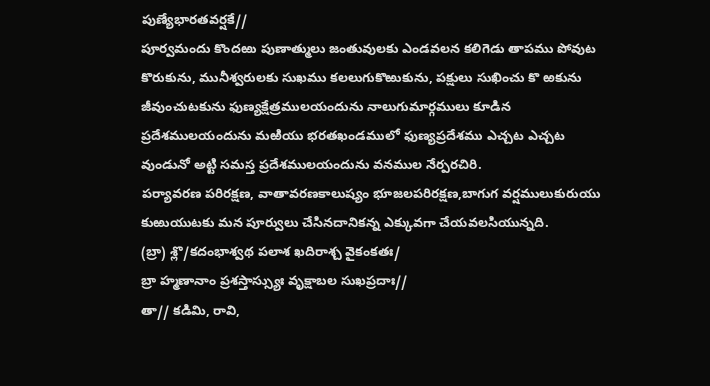పుణ్యేభారతవర్షకే//
పూర్వమందు కొందఱు పుణాత్ములు జంతువులకు ఎండవలన కలిగెడు తాపము పోవుట కొరుకును, మునీశ్వరులకు సుఖము కలలుగుకొఱుకును, పక్షులు సుఖించు కొ ఱకును జీవుంచుటకును ఫుణ్యక్షేత్రములయందును నాలుగుమార్గములు కూడిన ప్రదేశములయందును మఱియు భరతఖండములో ఫుణ్యప్రదేశము ఎచ్చట ఎచ్చట వుండునో అట్టి సమస్త ప్రదేశములయందును వనముల నేర్పరచిరి.
పర్యావరణ పరిరక్షణ, వాతావరణకాలుష్యం భూజలపరిరక్షణ,బాగుగ వర్షములుకురుయు కుఱుయుటకు మన పూర్వులు చేసినదానికన్న ఎక్కువగా చేయవలసియున్నది.
(బ్రా) శ్లొ/కదంభాశ్వథ పలాశ ఖదిరాశ్చ వైకంకతః/
బ్రా హ్మణానాం ప్రశస్తాస్స్యుః వృక్షాబల సుఖప్రదాః//
తా// కడిమి, రావి,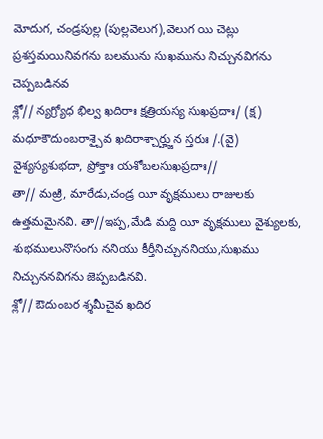మోదుగ, చండ్రపుల్ల (పుల్లవెలుగ),వెలుగ యి చెట్లు ప్రశస్తమయినివగను బలమును సుఖమును నిచ్చునవిగను చెప్పబడినవ
శ్లో// న్యగ్ర్యోధ భిల్వ ఖదిరాః క్షత్రియస్య సుఖప్రదాః/ (క్ష)
మధూకౌదుంబరాశ్చైవ ఖదిరాశ్చార్హ్జున స్తరుః /.(వై)
వైశ్యస్యశుభదా, ప్రోక్తాః యశోబలసుఖప్రదాః//
తా// మఱ్రి, మారేడు,చండ్ర యీ వృక్షములు రాజులకు ఉత్తమమైనవి. తా//ఇప్ప,మేడి మద్ది యీ వృక్షములు వైశ్యులకు, శుభములునొసంగు ననియు కీర్తీనిచ్చుననియు,సుఖము నిచ్చుననవిగను జెప్పబడినవి.
శ్లో// ఔదుంబర శ్శమీచైవ ఖదిర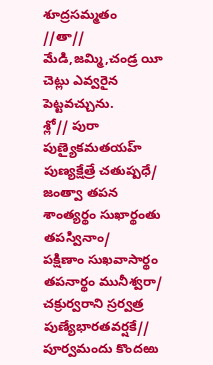శూద్రసమ్మతం
//తా// మేడి,జమ్మి,చండ్ర యీ చెట్లు ఎవ్వరైన పెట్టవచ్చును.
శ్లో// పురా పుణ్యైకమతయహ్ పుణ్యక్షేత్రే చతుష్పధే/
జంత్వా తపన శాంత్యర్థం సుఖార్థంతు తపస్వినాం/
పక్షిణాం సుఖవాసార్థం తపనార్థం మునీశ్వరా/
చక్రుర్వరాని స్రర్వత్ర పుణ్యేభారతవర్షకే//
పూర్వమందు కొందఱు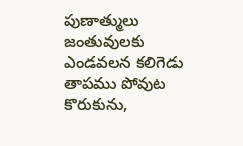పుణాత్ములు జంతువులకు ఎండవలన కలిగెడు తాపము పోవుట కొరుకును,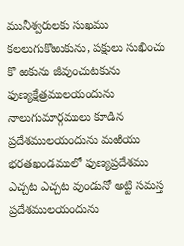మునీశ్వరులకు సుఖము కలలుగుకొఱుకును, పక్షులు సుఖించు కొ ఱకును జీవుంచుటకును ఫుణ్యక్షేత్రములయందును నాలుగుమార్గములు కూడిన ప్రదేశములయందును మఱియు భరతఖండములో ఫుణ్యప్రదేశము ఎచ్చట ఎచ్చట వుండునో అట్టి సమస్త ప్రదేశములయందును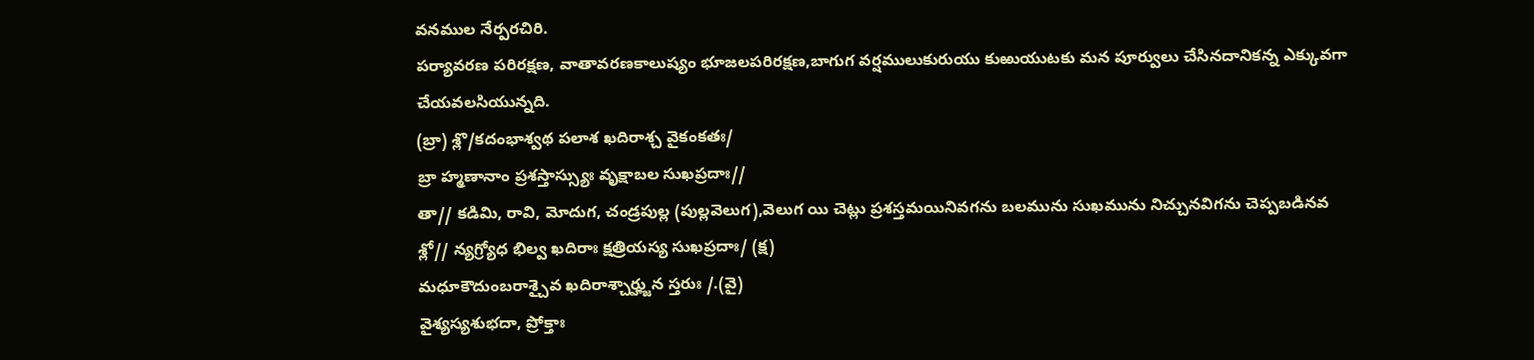వనముల నేర్పరచిరి.
పర్యావరణ పరిరక్షణ, వాతావరణకాలుష్యం భూజలపరిరక్షణ,బాగుగ వర్షములుకురుయు కుఱుయుటకు మన పూర్వులు చేసినదానికన్న ఎక్కువగా చేయవలసియున్నది.
(బ్రా) శ్లొ/కదంభాశ్వథ పలాశ ఖదిరాశ్చ వైకంకతః/
బ్రా హ్మణానాం ప్రశస్తాస్స్యుః వృక్షాబల సుఖప్రదాః//
తా// కడిమి, రావి, మోదుగ, చండ్రపుల్ల (పుల్లవెలుగ),వెలుగ యి చెట్లు ప్రశస్తమయినివగను బలమును సుఖమును నిచ్చునవిగను చెప్పబడినవ
శ్లో// న్యగ్ర్యోధ భిల్వ ఖదిరాః క్షత్రియస్య సుఖప్రదాః/ (క్ష)
మధూకౌదుంబరాశ్చైవ ఖదిరాశ్చార్హ్జున స్తరుః /.(వై)
వైశ్యస్యశుభదా, ప్రోక్తాః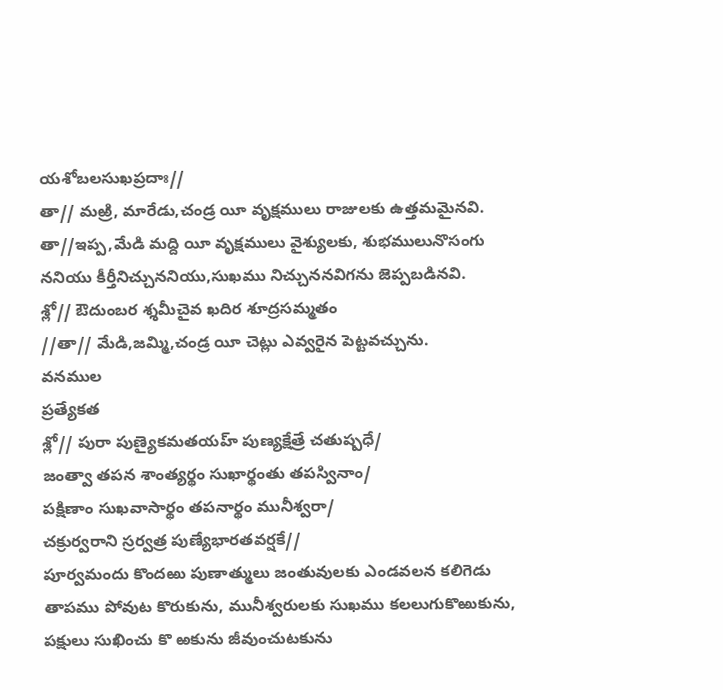యశోబలసుఖప్రదాః//
తా// మఱ్రి, మారేడు,చండ్ర యీ వృక్షములు రాజులకు ఉత్తమమైనవి. తా//ఇప్ప,మేడి మద్ది యీ వృక్షములు వైశ్యులకు, శుభములునొసంగు ననియు కీర్తీనిచ్చుననియు,సుఖము నిచ్చుననవిగను జెప్పబడినవి.
శ్లో// ఔదుంబర శ్శమీచైవ ఖదిర శూద్రసమ్మతం
//తా// మేడి,జమ్మి,చండ్ర యీ చెట్లు ఎవ్వరైన పెట్టవచ్చును.
వనముల
ప్రత్యేకత
శ్లో// పురా పుణ్యైకమతయహ్ పుణ్యక్షేత్రే చతుష్పధే/
జంత్వా తపన శాంత్యర్థం సుఖార్థంతు తపస్వినాం/
పక్షిణాం సుఖవాసార్థం తపనార్థం మునీశ్వరా/
చక్రుర్వరాని స్రర్వత్ర పుణ్యేభారతవర్షకే//
పూర్వమందు కొందఱు పుణాత్ములు జంతువులకు ఎండవలన కలిగెడు తాపము పోవుట కొరుకును, మునీశ్వరులకు సుఖము కలలుగుకొఱుకును, పక్షులు సుఖించు కొ ఱకును జీవుంచుటకును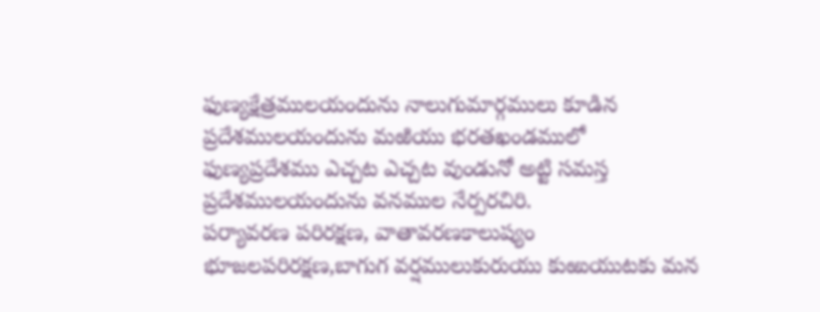ఫుణ్యక్షేత్రములయందును నాలుగుమార్గములు కూడిన ప్రదేశములయందును మఱియు భరతఖండములో ఫుణ్యప్రదేశము ఎచ్చట ఎచ్చట వుండునో అట్టి సమస్త ప్రదేశములయందును వనముల నేర్పరచిరి.
పర్యావరణ పరిరక్షణ, వాతావరణకాలుష్యం భూజలపరిరక్షణ,బాగుగ వర్షములుకురుయు కుఱుయుటకు మన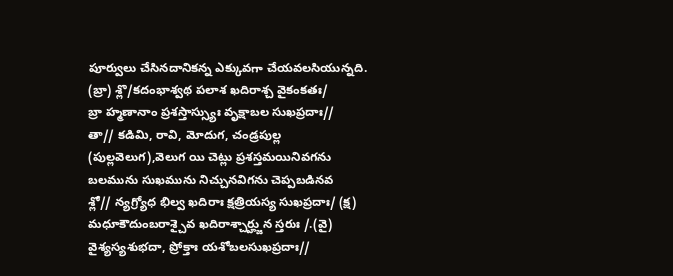పూర్వులు చేసినదానికన్న ఎక్కువగా చేయవలసియున్నది.
(బ్రా) శ్లొ/కదంభాశ్వథ పలాశ ఖదిరాశ్చ వైకంకతః/
బ్రా హ్మణానాం ప్రశస్తాస్స్యుః వృక్షాబల సుఖప్రదాః//
తా// కడిమి, రావి, మోదుగ, చండ్రపుల్ల (పుల్లవెలుగ),వెలుగ యి చెట్లు ప్రశస్తమయినివగను బలమును సుఖమును నిచ్చునవిగను చెప్పబడినవ
శ్లో// న్యగ్ర్యోధ భిల్వ ఖదిరాః క్షత్రియస్య సుఖప్రదాః/ (క్ష)
మధూకౌదుంబరాశ్చైవ ఖదిరాశ్చార్హ్జున స్తరుః /.(వై)
వైశ్యస్యశుభదా, ప్రోక్తాః యశోబలసుఖప్రదాః//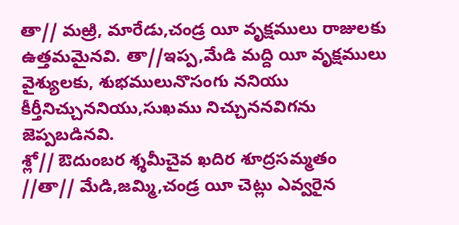తా// మఱ్రి, మారేడు,చండ్ర యీ వృక్షములు రాజులకు ఉత్తమమైనవి. తా//ఇప్ప,మేడి మద్ది యీ వృక్షములు వైశ్యులకు, శుభములునొసంగు ననియు కీర్తీనిచ్చుననియు,సుఖము నిచ్చుననవిగను జెప్పబడినవి.
శ్లో// ఔదుంబర శ్శమీచైవ ఖదిర శూద్రసమ్మతం
//తా// మేడి,జమ్మి,చండ్ర యీ చెట్లు ఎవ్వరైన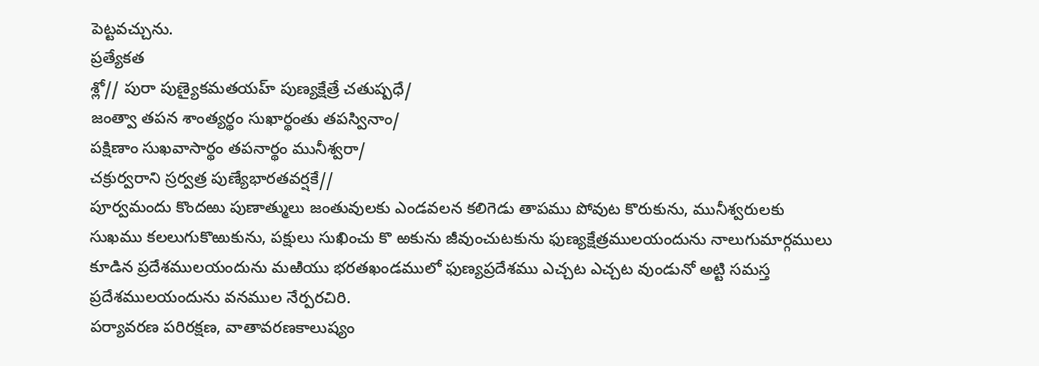పెట్టవచ్చును.
ప్రత్యేకత
శ్లో// పురా పుణ్యైకమతయహ్ పుణ్యక్షేత్రే చతుష్పధే/
జంత్వా తపన శాంత్యర్థం సుఖార్థంతు తపస్వినాం/
పక్షిణాం సుఖవాసార్థం తపనార్థం మునీశ్వరా/
చక్రుర్వరాని స్రర్వత్ర పుణ్యేభారతవర్షకే//
పూర్వమందు కొందఱు పుణాత్ములు జంతువులకు ఎండవలన కలిగెడు తాపము పోవుట కొరుకును, మునీశ్వరులకు సుఖము కలలుగుకొఱుకును, పక్షులు సుఖించు కొ ఱకును జీవుంచుటకును ఫుణ్యక్షేత్రములయందును నాలుగుమార్గములు కూడిన ప్రదేశములయందును మఱియు భరతఖండములో ఫుణ్యప్రదేశము ఎచ్చట ఎచ్చట వుండునో అట్టి సమస్త ప్రదేశములయందును వనముల నేర్పరచిరి.
పర్యావరణ పరిరక్షణ, వాతావరణకాలుష్యం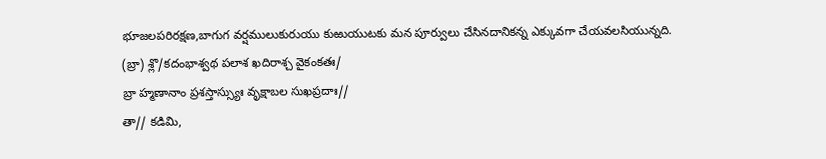భూజలపరిరక్షణ,బాగుగ వర్షములుకురుయు కుఱుయుటకు మన పూర్వులు చేసినదానికన్న ఎక్కువగా చేయవలసియున్నది.
(బ్రా) శ్లొ/కదంభాశ్వథ పలాశ ఖదిరాశ్చ వైకంకతః/
బ్రా హ్మణానాం ప్రశస్తాస్స్యుః వృక్షాబల సుఖప్రదాః//
తా// కడిమి,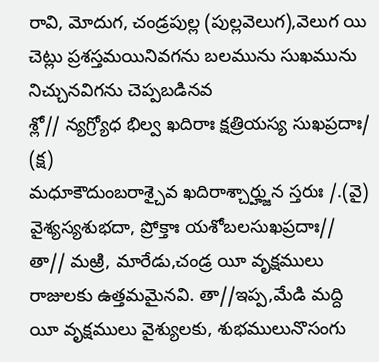రావి, మోదుగ, చండ్రపుల్ల (పుల్లవెలుగ),వెలుగ యి చెట్లు ప్రశస్తమయినివగను బలమును సుఖమును నిచ్చునవిగను చెప్పబడినవ
శ్లో// న్యగ్ర్యోధ భిల్వ ఖదిరాః క్షత్రియస్య సుఖప్రదాః/ (క్ష)
మధూకౌదుంబరాశ్చైవ ఖదిరాశ్చార్హ్జున స్తరుః /.(వై)
వైశ్యస్యశుభదా, ప్రోక్తాః యశోబలసుఖప్రదాః//
తా// మఱ్రి, మారేడు,చండ్ర యీ వృక్షములు రాజులకు ఉత్తమమైనవి. తా//ఇప్ప,మేడి మద్ది యీ వృక్షములు వైశ్యులకు, శుభములునొసంగు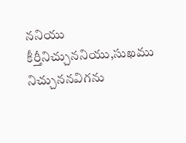ననియు కీర్తీనిచ్చుననియు,సుఖము నిచ్చుననవిగను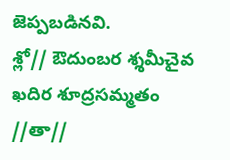జెప్పబడినవి.
శ్లో// ఔదుంబర శ్శమీచైవ ఖదిర శూద్రసమ్మతం
//తా//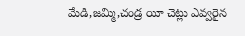మేడి,జమ్మి,చండ్ర యీ చెట్లు ఎవ్వరైన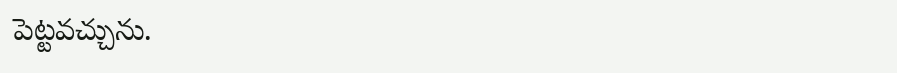పెట్టవచ్చును.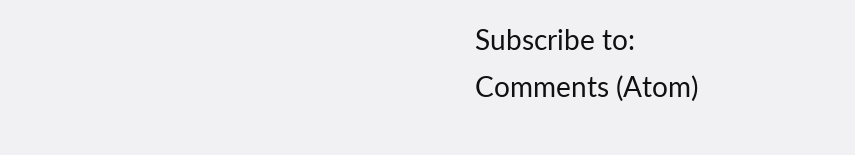Subscribe to:
Comments (Atom)